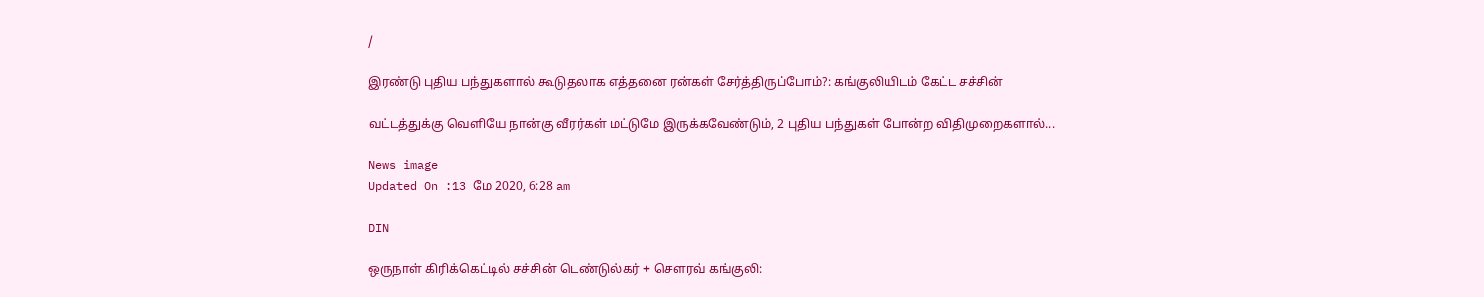/

இரண்டு புதிய பந்துகளால் கூடுதலாக எத்தனை ரன்கள் சேர்த்திருப்போம்?: கங்குலியிடம் கேட்ட சச்சின்

வட்டத்துக்கு வெளியே நான்கு வீரர்கள் மட்டுமே இருக்கவேண்டும், 2 புதிய பந்துகள் போன்ற விதிமுறைகளால்...

News image
Updated On :13 மே 2020, 6:28 am

DIN

ஒருநாள் கிரிக்கெட்டில் சச்சின் டெண்டுல்கர் + செளரவ் கங்குலி: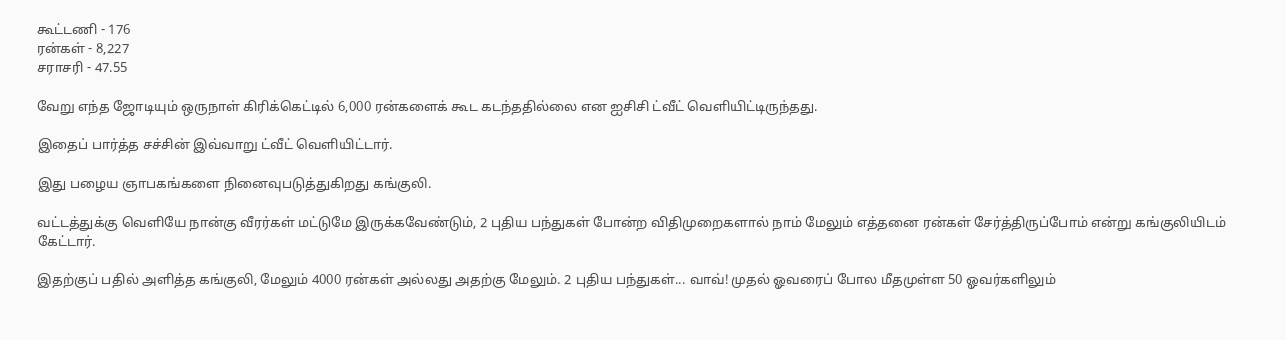கூட்டணி - 176
ரன்கள் - 8,227
சராசரி - 47.55

வேறு எந்த ஜோடியும் ஒருநாள் கிரிக்கெட்டில் 6,000 ரன்களைக் கூட கடந்ததில்லை என ஐசிசி ட்வீட் வெளியிட்டிருந்தது.

இதைப் பார்த்த சச்சின் இவ்வாறு ட்வீட் வெளியிட்டார்.

இது பழைய ஞாபகங்களை நினைவுபடுத்துகிறது கங்குலி.

வட்டத்துக்கு வெளியே நான்கு வீரர்கள் மட்டுமே இருக்கவேண்டும், 2 புதிய பந்துகள் போன்ற விதிமுறைகளால் நாம் மேலும் எத்தனை ரன்கள் சேர்த்திருப்போம் என்று கங்குலியிடம் கேட்டார்.

இதற்குப் பதில் அளித்த கங்குலி, மேலும் 4000 ரன்கள் அல்லது அதற்கு மேலும். 2 புதிய பந்துகள்... வாவ்! முதல் ஓவரைப் போல மீதமுள்ள 50 ஓவர்களிலும்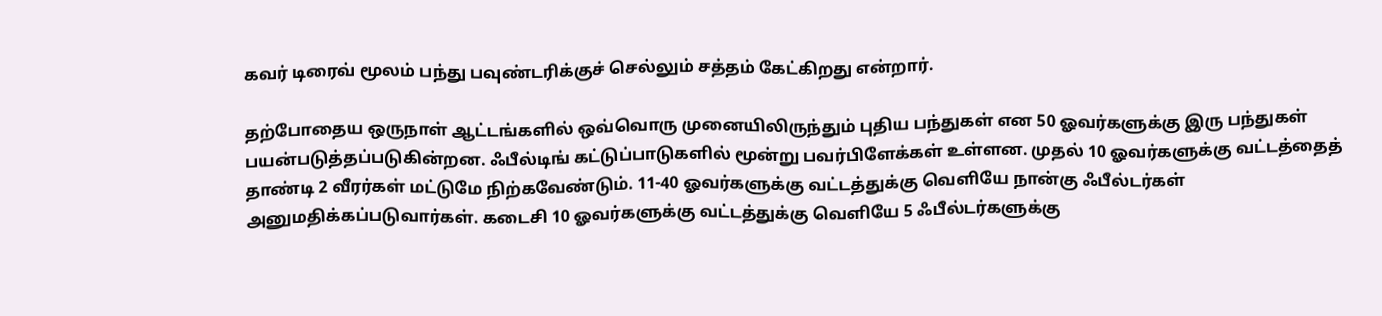கவர் டிரைவ் மூலம் பந்து பவுண்டரிக்குச் செல்லும் சத்தம் கேட்கிறது என்றார்.

தற்போதைய ஒருநாள் ஆட்டங்களில் ஒவ்வொரு முனையிலிருந்தும் புதிய பந்துகள் என 50 ஓவர்களுக்கு இரு பந்துகள் பயன்படுத்தப்படுகின்றன. ஃபீல்டிங் கட்டுப்பாடுகளில் மூன்று பவர்பிளேக்கள் உள்ளன. முதல் 10 ஓவர்களுக்கு வட்டத்தைத் தாண்டி 2 வீரர்கள் மட்டுமே நிற்கவேண்டும். 11-40 ஓவர்களுக்கு வட்டத்துக்கு வெளியே நான்கு ஃபீல்டர்கள் அனுமதிக்கப்படுவார்கள். கடைசி 10 ஓவர்களுக்கு வட்டத்துக்கு வெளியே 5 ஃபீல்டர்களுக்கு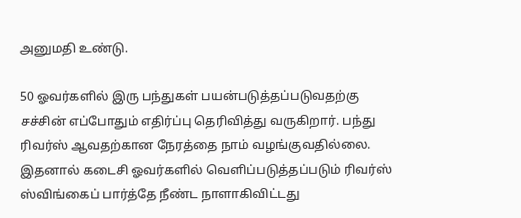அனுமதி உண்டு.

50 ஓவர்களில் இரு பந்துகள் பயன்படுத்தப்படுவதற்கு சச்சின் எப்போதும் எதிர்ப்பு தெரிவித்து வருகிறார். பந்து ரிவர்ஸ் ஆவதற்கான நேரத்தை நாம் வழங்குவதில்லை. இதனால் கடைசி ஓவர்களில் வெளிப்படுத்தப்படும் ரிவர்ஸ் ஸ்விங்கைப் பார்த்தே நீண்ட நாளாகிவிட்டது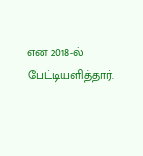என 2018-ல் பேட்டியளித்தார்.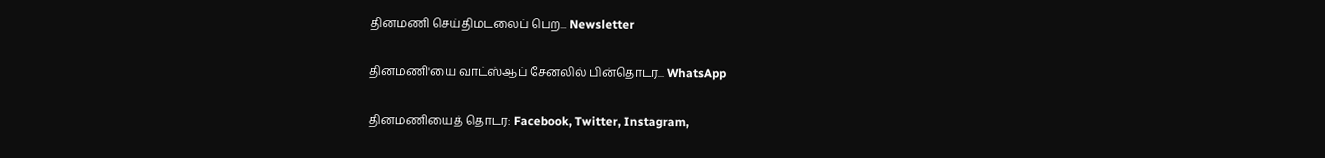தினமணி செய்திமடலைப் பெற... Newsletter

தினமணி'யை வாட்ஸ்ஆப் சேனலில் பின்தொடர... WhatsApp

தினமணியைத் தொடர: Facebook, Twitter, Instagram,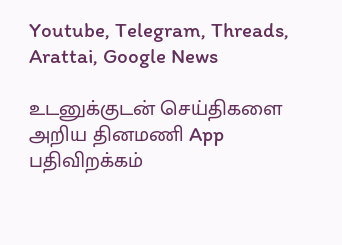Youtube, Telegram, Threads, Arattai, Google News

உடனுக்குடன் செய்திகளை அறிய தினமணி App பதிவிறக்கம்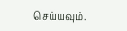செய்யவும்.